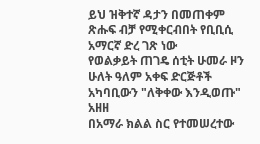ይህ ዝቅተኛ ዳታን በመጠቀም ጽሑፍ ብቻ የሚቀርብበት የቢቢሲ አማርኛ ድረ ገጽ ነው
የወልቃይት ጠገዴ ሰቲት ሁመራ ዞን ሁለት ዓለም አቀፍ ድርጅቶች አካባቢውን "ለቅቀው እንዲወጡ" አዘዘ
በአማራ ክልል ስር የተመሠረተው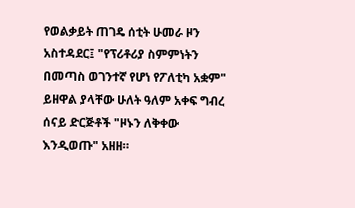የወልቃይት ጠገዴ ሰቲት ሁመራ ዞን አስተዳደር፤ "የፕሪቶሪያ ስምምነትን በመጣስ ወገንተኛ የሆነ የፖለቲካ አቋም" ይዘዋል ያላቸው ሁለት ዓለም አቀፍ ግብረ ሰናይ ድርጅቶች "ዞኑን ለቅቀው እንዲወጡ" አዘዘ።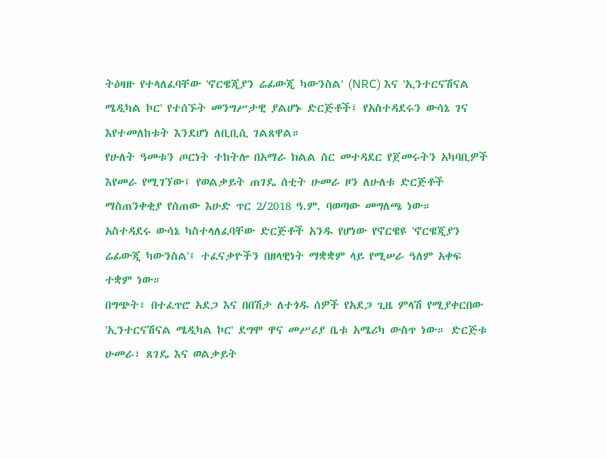ትዕዛዙ የተላለፈባቸው 'ኖርዌጂያን ሬፊውጂ ካውንስል' (NRC) እና 'ኢንተርናሽናል ሜዲካል ኮር' የተሰኙት መንግሥታዊ ያልሆኑ ድርጅቶች፤ የአስተዳደሩን ውሳኔ ገና እየተመለከቱት እንደሆነ ለቢቢሲ ገልጸዋል።
የሁለት ዓመቱን ጦርነት ተከትሎ በአማራ ክልል ስር መተዳደር የጀመሩትን አካባቢዎች እየመራ የሚገኘው፤ የወልቃይት ጠገዴ ሰቲት ሁመራ ዞን ለሁለቱ ድርጅቶች ማስጠንቀቂያ የሰጠው እሁድ ጥር 2/2018 ዓ.ም. ባወጣው መግለጫ ነው።
አስተዳደሩ ውሳኔ ካስተላለፈባቸው ድርጅቶች አንዱ የሆነው የኖርዌዩ 'ኖርዌጂያን ሬፊውጂ ካውንስል'፤ ተፈናቃዮችን በዘላዊነት ማቋቋም ላይ የሚሠራ ዓለም አቀፍ ተቋም ነው።
በግጭት፣ በተፈጥሮ አደጋ እና በበሽታ ለተጎዱ ሰዎች የአደጋ ጊዜ ምላሽ የሚያቀርበው 'ኢንተርናሽናል ሜዲካል ኮር' ደግሞ ዋና መሥሪያ ቤቱ አሜሪካ ውስጥ ነው። ድርጅቱ ሁመራ፣ ጸገዴ እና ወልቃይት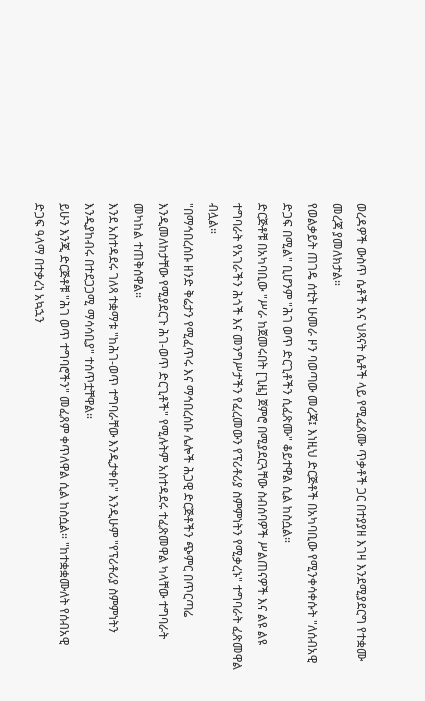ወረዳዎች ውስጥ ሴቶች እና ህጻናት ሴቶች ላይ የሚፈጸሙ ጥቃቶች ጋር በተያያዘ እገዛ እንደሚያደርግ የተቋሙ መረጃ ያመለክታል።
የወልቃይት ጠገዴ ሰቲት ሁመራ ዞን ባወጣው መረጃ፤ እነዚህ ድርጅቶች በአካባቢው የሚንቀሳቀሱት "ለሰብአዊ ድጋፍ በሚል" ቢሆንም "ሕገ ወጥ ድርጊቶችን ሲፈጽሙ" ቆይተዋል ሲል ከስሷል።
ድርጅቶቹ በአካባቢው "ሥራ ከጀመሩበት [ጊዜ] ጀምሮ በሚያደርጓቸው ስብሰባዎች ሥልጠናዎች እና ልዩ ልዩ ተግባራት የአገራችን ሕጎች እና መንግሥታችን የፈረመውን የፕሪቶሪያ ስምምነትን የሚቃረኑ" ተግባራት ፈጽመዋል ብሏል።
"በማኅበረሰቡ ዘንድ ቅሬታን የሚፈጥሩ እና ማኅበረሰቡ ሌሎች ሕጋዊ ድርጅቶችን ጭምር በጥርጣሬ እንዲመለከታቸው የሚያደርጉ ሕገ-ወጥ ድርጊቶች" የሚሉትም አስተዳደሩ ተፈጽመዋል ካላቸው ተግባራት መካከል ተጠቅሰዋል።
እንደ አስተዳደሩ ገለጻ ተቋማቱ "ከሕገ-ወጥ ተግባራቸው እንዲታቀቡ" እንዲሁም "የፕሪቶሪያ ስምምነትን እንዲያከብሩ በተደጋጋሚ ማሳሳቢያ" ተሰጥቷቸዋል።
ይሁን እንጂ ድርጅቶቹ "ሕገ ወጥ ተግባሮችን" መፈጸም ቀጥለዋል ሲል ከስሷል። "ከተቋቋሙለት የሰብአዊ ድጋፍ ዓላማ በተቃረነ አኳኋን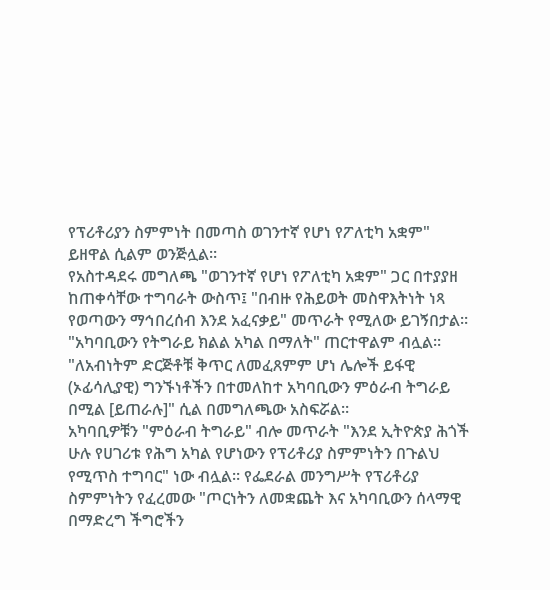የፕሪቶሪያን ስምምነት በመጣስ ወገንተኛ የሆነ የፖለቲካ አቋም" ይዘዋል ሲልም ወንጅሏል።
የአስተዳደሩ መግለጫ "ወገንተኛ የሆነ የፖለቲካ አቋም" ጋር በተያያዘ ከጠቀሳቸው ተግባራት ውስጥ፤ "በብዙ የሕይወት መስዋእትነት ነጻ የወጣውን ማኅበረሰብ እንደ አፈናቃይ" መጥራት የሚለው ይገኝበታል። "አካባቢውን የትግራይ ክልል አካል በማለት" ጠርተዋልም ብሏል።
"ለአብነትም ድርጅቶቹ ቅጥር ለመፈጸምም ሆነ ሌሎች ይፋዊ (ኦፊሳሊያዊ) ግንኙነቶችን በተመለከተ አካባቢውን ምዕራብ ትግራይ በሚል [ይጠራሉ]" ሲል በመግለጫው አስፍሯል።
አካባቢዎቹን "ምዕራብ ትግራይ" ብሎ መጥራት "እንደ ኢትዮጵያ ሕጎች ሁሉ የሀገሪቱ የሕግ አካል የሆነውን የፕሪቶሪያ ስምምነትን በጉልህ የሚጥስ ተግባር" ነው ብሏል። የፌደራል መንግሥት የፕሪቶሪያ ስምምነትን የፈረመው "ጦርነትን ለመቋጨት እና አካባቢውን ሰላማዊ በማድረግ ችግሮችን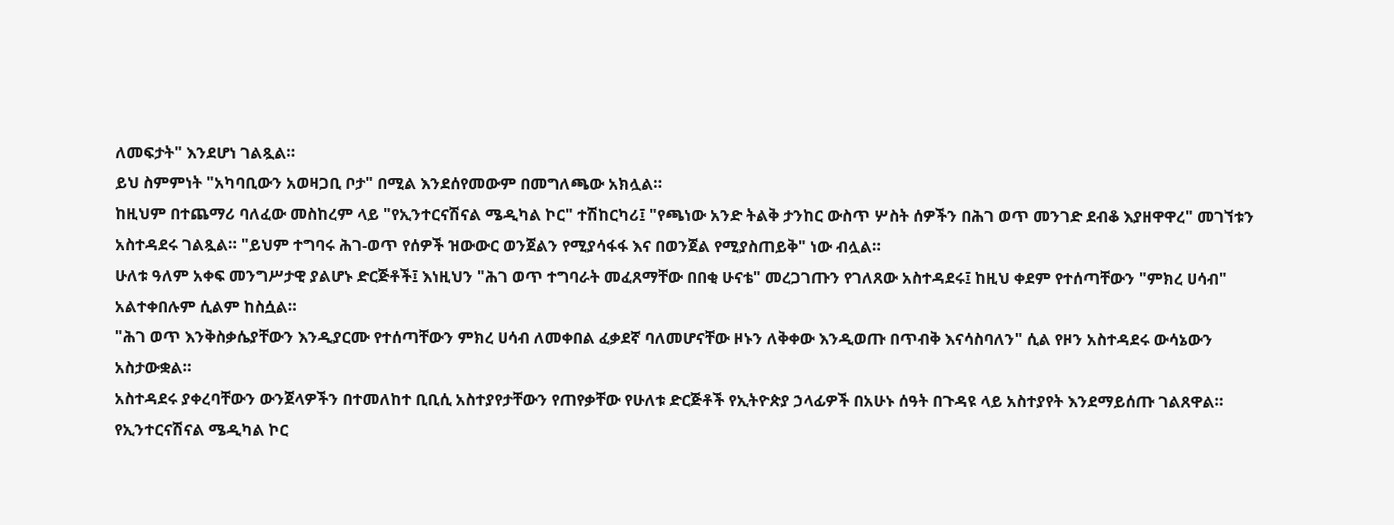ለመፍታት" እንደሆነ ገልጿል።
ይህ ስምምነት "አካባቢውን አወዛጋቢ ቦታ" በሚል እንደሰየመውም በመግለጫው አክሏል።
ከዚህም በተጨማሪ ባለፈው መስከረም ላይ "የኢንተርናሽናል ሜዲካል ኮር" ተሽከርካሪ፤ "የጫነው አንድ ትልቅ ታንከር ውስጥ ሦስት ሰዎችን በሕገ ወጥ መንገድ ደብቆ እያዘዋዋረ" መገኘቱን አስተዳደሩ ገልጿል። "ይህም ተግባሩ ሕገ-ወጥ የሰዎች ዝውውር ወንጀልን የሚያሳፋፋ እና በወንጀል የሚያስጠይቅ" ነው ብሏል።
ሁለቱ ዓለም አቀፍ መንግሥታዊ ያልሆኑ ድርጅቶች፤ እነዚህን "ሕገ ወጥ ተግባራት መፈጸማቸው በበቂ ሁናቴ" መረጋገጡን የገለጸው አስተዳደሩ፤ ከዚህ ቀደም የተሰጣቸውን "ምክረ ሀሳብ" አልተቀበሉም ሲልም ከስሷል።
"ሕገ ወጥ እንቅስቃሴያቸውን እንዲያርሙ የተሰጣቸውን ምክረ ሀሳብ ለመቀበል ፈቃደኛ ባለመሆናቸው ዞኑን ለቅቀው እንዲወጡ በጥብቅ እናሳስባለን" ሲል የዞን አስተዳደሩ ውሳኔውን አስታውቋል።
አስተዳደሩ ያቀረባቸውን ውንጀላዎችን በተመለከተ ቢቢሲ አስተያየታቸውን የጠየቃቸው የሁለቱ ድርጅቶች የኢትዮጵያ ኃላፊዎች በአሁኑ ሰዓት በጉዳዩ ላይ አስተያየት እንደማይሰጡ ገልጸዋል።
የኢንተርናሽናል ሜዲካል ኮር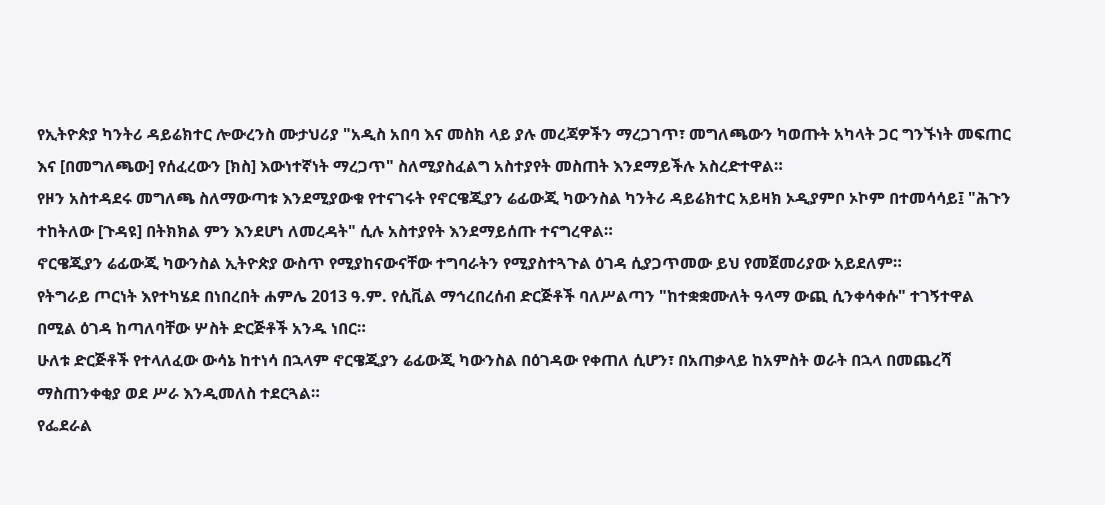የኢትዮጵያ ካንትሪ ዳይሬክተር ሎውረንስ ሙታህሪያ "አዲስ አበባ እና መስክ ላይ ያሉ መረጃዎችን ማረጋገጥ፣ መግለጫውን ካወጡት አካላት ጋር ግንኙነት መፍጠር እና [በመግለጫው] የሰፈረውን [ክስ] እውነተኛነት ማረጋጥ" ስለሚያስፈልግ አስተያየት መስጠት እንደማይችሉ አስረድተዋል።
የዞን አስተዳደሩ መግለጫ ስለማውጣቱ እንደሚያውቁ የተናገሩት የኖርዌጂያን ሬፊውጂ ካውንስል ካንትሪ ዳይሬክተር አይዛክ ኦዲያምቦ ኦኮም በተመሳሳይ፤ "ሕጉን ተከትለው [ጉዳዩ] በትክክል ምን እንደሆነ ለመረዳት" ሲሉ አስተያየት እንደማይሰጡ ተናግረዋል።
ኖርዌጂያን ሬፊውጂ ካውንስል ኢትዮጵያ ውስጥ የሚያከናውናቸው ተግባራትን የሚያስተጓጉል ዕገዳ ሲያጋጥመው ይህ የመጀመሪያው አይደለም።
የትግራይ ጦርነት እየተካሄደ በነበረበት ሐምሌ 2013 ዓ.ም. የሲቪል ማኅረበረሰብ ድርጅቶች ባለሥልጣን "ከተቋቋሙለት ዓላማ ውጪ ሲንቀሳቀሱ" ተገኝተዋል በሚል ዕገዳ ከጣለባቸው ሦስት ድርጅቶች አንዱ ነበር።
ሁለቱ ድርጅቶች የተላለፈው ውሳኔ ከተነሳ በኋላም ኖርዌጂያን ሬፊውጂ ካውንስል በዕገዳው የቀጠለ ሲሆን፣ በአጠቃላይ ከአምስት ወራት በኋላ በመጨረሻ ማስጠንቀቂያ ወደ ሥራ እንዲመለስ ተደርጓል።
የፌደራል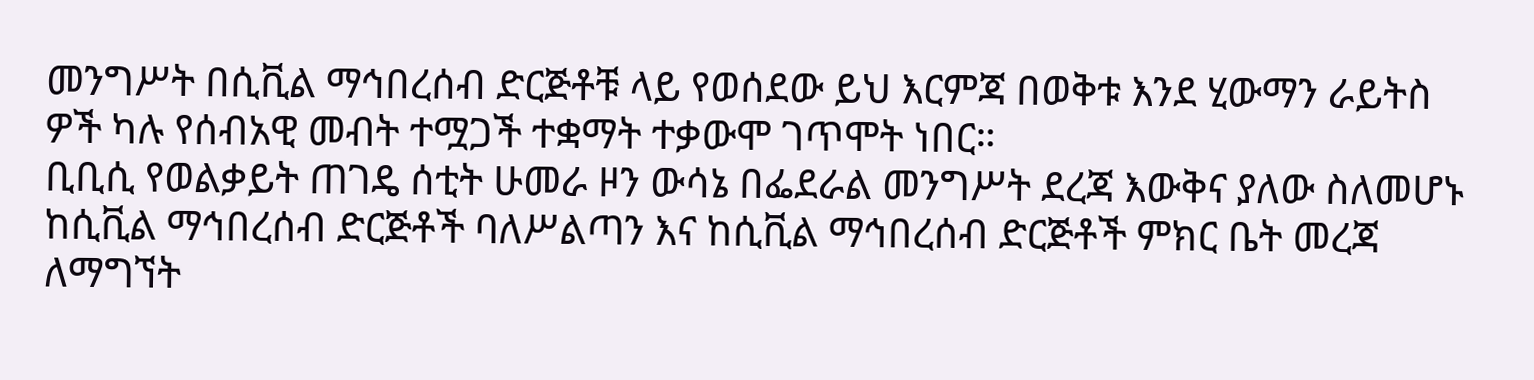መንግሥት በሲቪል ማኅበረሰብ ድርጅቶቹ ላይ የወሰደው ይህ እርምጃ በወቅቱ እንደ ሂውማን ራይትስ ዎች ካሉ የሰብአዊ መብት ተሟጋች ተቋማት ተቃውሞ ገጥሞት ነበር።
ቢቢሲ የወልቃይት ጠገዴ ሰቲት ሁመራ ዞን ውሳኔ በፌደራል መንግሥት ደረጃ እውቅና ያለው ስለመሆኑ ከሲቪል ማኅበረሰብ ድርጅቶች ባለሥልጣን እና ከሲቪል ማኅበረሰብ ድርጅቶች ምክር ቤት መረጃ ለማግኘት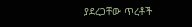ያደረጋቸው ጥረቶች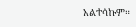አልተሳኩም።